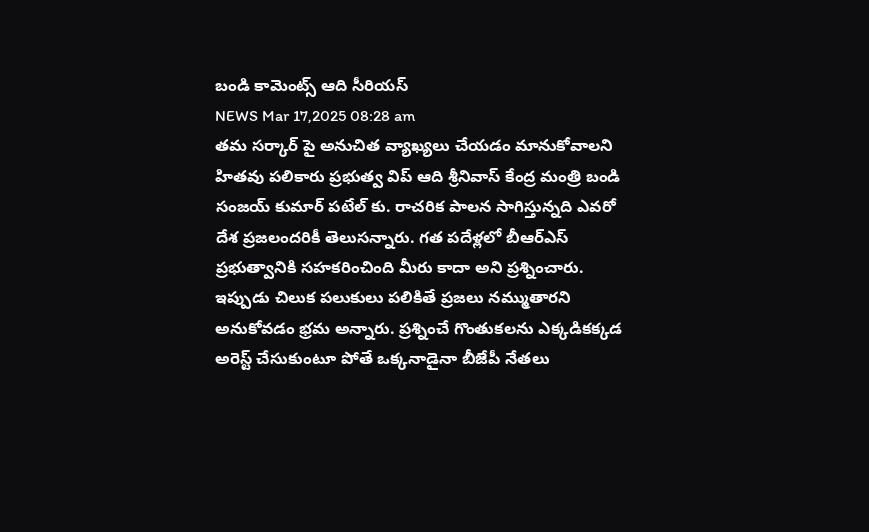బండి కామెంట్స్ ఆది సీరియస్
NEWS Mar 17,2025 08:28 am
తమ సర్కార్ పై అనుచిత వ్యాఖ్యలు చేయడం మానుకోవాలని హితవు పలికారు ప్రభుత్వ విప్ ఆది శ్రీనివాస్ కేంద్ర మంత్రి బండి సంజయ్ కుమార్ పటేల్ కు. రాచరిక పాలన సాగిస్తున్నది ఎవరో దేశ ప్రజలందరికీ తెలుసన్నారు. గత పదేళ్లలో బీఆర్ఎస్ ప్రభుత్వానికి సహకరించింది మీరు కాదా అని ప్రశ్నించారు. ఇప్పుడు చిలుక పలుకులు పలికితే ప్రజలు నమ్ముతారని అనుకోవడం భ్రమ అన్నారు. ప్రశ్నించే గొంతుకలను ఎక్కడికక్కడ అరెస్ట్ చేసుకుంటూ పోతే ఒక్కనాడైనా బీజేపీ నేతలు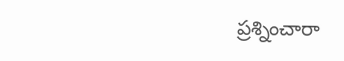ప్రశ్నించారా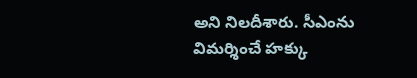అని నిలదీశారు. సీఎంను విమర్శించే హక్కు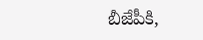బీజేపీకి,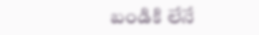బండికి లేనే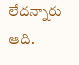లేదన్నారు ఆది.